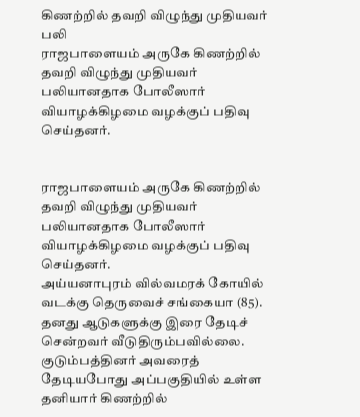கிணற்றில் தவறி விழுந்து முதியவர் பலி
ராஜபாளையம் அருகே கிணற்றில் தவறி விழுந்து முதியவர் பலியானதாக போலீஸார் வியாழக்கிழமை வழக்குப் பதிவு செய்தனர்.


ராஜபாளையம் அருகே கிணற்றில் தவறி விழுந்து முதியவர் பலியானதாக போலீஸார் வியாழக்கிழமை வழக்குப் பதிவு செய்தனர்.
அய்யனாபுரம் வில்வமரக் கோயில் வடக்கு தெருவைச் சங்கையா (85). தனது ஆடுகளுக்கு இரை தேடிச் சென்றவர் வீடுதிரும்பவில்லை. குடும்பத்தினர் அவரைத் தேடியபோது அப்பகுதியில் உள்ள தனியார் கிணற்றில்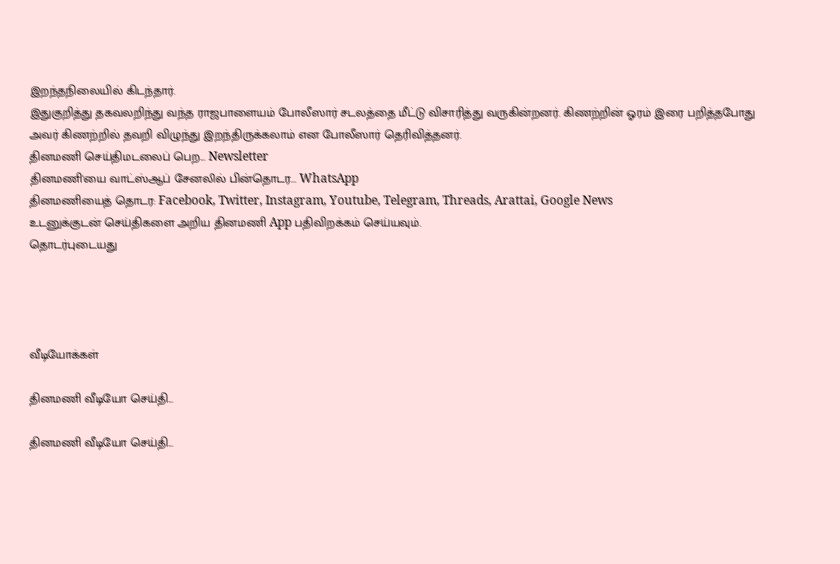இறந்தநிலையில் கிடந்தார்.
இதுகுறித்து தகவலறிந்து வந்த ராஜபாளையம் போலீஸார் சடலத்தை மீட்டு விசாரித்து வருகின்றனர். கிணற்றின் ஓரம் இரை பறித்தபோது அவர் கிணற்றில் தவறி விழுந்து இறந்திருக்கலாம் என போலீஸார் தெரிவித்தனர்.
தினமணி செய்திமடலைப் பெற... Newsletter
தினமணி'யை வாட்ஸ்ஆப் சேனலில் பின்தொடர... WhatsApp
தினமணியைத் தொடர: Facebook, Twitter, Instagram, Youtube, Telegram, Threads, Arattai, Google News
உடனுக்குடன் செய்திகளை அறிய தினமணி App பதிவிறக்கம் செய்யவும்.
தொடர்புடையது




வீடியோக்கள்

தினமணி வீடியோ செய்தி...

தினமணி வீடியோ செய்தி...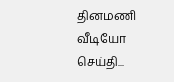தினமணி வீடியோ செய்தி...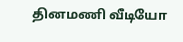தினமணி வீடியோ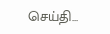செய்தி...